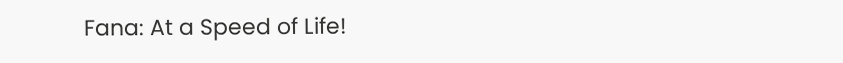Fana: At a Speed of Life!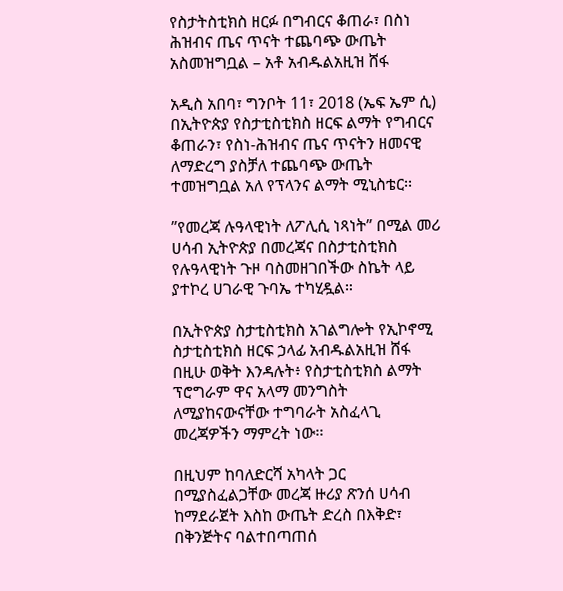የስታትስቲክስ ዘርፉ በግብርና ቆጠራ፣ በስነ ሕዝብና ጤና ጥናት ተጨባጭ ውጤት አስመዝግቧል – አቶ አብዱልአዚዝ ሸፋ

አዲስ አበባ፣ ግንቦት 11፣ 2018 (ኤፍ ኤም ሲ) በኢትዮጵያ የስታቲስቲክስ ዘርፍ ልማት የግብርና ቆጠራን፣ የስነ-ሕዝብና ጤና ጥናትን ዘመናዊ ለማድረግ ያስቻለ ተጨባጭ ውጤት ተመዝግቧል አለ የፕላንና ልማት ሚኒስቴር፡፡

”የመረጃ ሉዓላዊነት ለፖሊሲ ነጻነት” በሚል መሪ ሀሳብ ኢትዮጵያ በመረጃና በስታቲስቲክስ የሉዓላዊነት ጉዞ ባስመዘገበችው ስኬት ላይ ያተኮረ ሀገራዊ ጉባኤ ተካሂዷል።

በኢትዮጵያ ስታቲስቲክስ አገልግሎት የኢኮኖሚ ስታቲስቲክስ ዘርፍ ኃላፊ አብዱልአዚዝ ሸፋ በዚሁ ወቅት እንዳሉት፥ የስታቲስቲክስ ልማት ፕሮግራም ዋና አላማ መንግስት ለሚያከናውናቸው ተግባራት አስፈላጊ መረጃዎችን ማምረት ነው፡፡

በዚህም ከባለድርሻ አካላት ጋር በሚያስፈልጋቸው መረጃ ዙሪያ ጽንሰ ሀሳብ ከማደራጀት እስከ ውጤት ድረስ በእቅድ፣ በቅንጅትና ባልተበጣጠሰ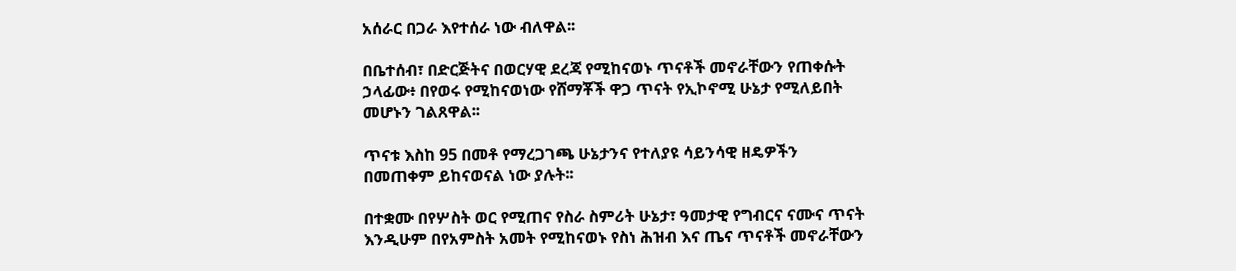አሰራር በጋራ እየተሰራ ነው ብለዋል፡፡

በቤተሰብ፣ በድርጅትና በወርሃዊ ደረጃ የሚከናወኑ ጥናቶች መኖራቸውን የጠቀሱት ኃላፊው፥ በየወሩ የሚከናወነው የሸማቾች ዋጋ ጥናት የኢኮኖሚ ሁኔታ የሚለይበት መሆኑን ገልጸዋል፡፡

ጥናቱ እስከ 95 በመቶ የማረጋገጫ ሁኔታንና የተለያዩ ሳይንሳዊ ዘዴዎችን በመጠቀም ይከናወናል ነው ያሉት፡፡

በተቋሙ በየሦስት ወር የሚጠና የስራ ስምሪት ሁኔታ፣ ዓመታዊ የግብርና ናሙና ጥናት እንዲሁም በየአምስት አመት የሚከናወኑ የስነ ሕዝብ እና ጤና ጥናቶች መኖራቸውን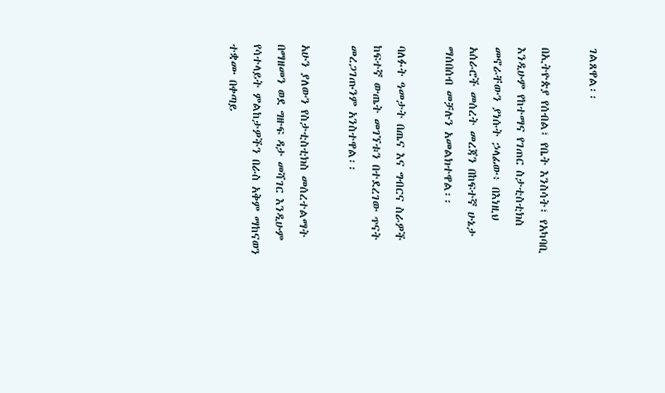ገልጸዋል፡፡

በኢትዮጵያ የሰብል፣ የቤት እንስሳት፣ የአካባቢ እንዲሁም የከተማና የገጠር ስታቲስቲክስ መኖራቸውን ያነሱት ኃላፊው፥ በእነዚህ አሰራሮች መሰረት መረጃን በከፍተኛ ሁኔታ ማሰበሰብ መቻሉን አመልክተዋል፡፡

ባለፉት ዓመታት በጤና እና ግብርና ስራዎች ከፍተኛ ውጤት መገኘቱን በተደረገው ጥናት መረጋገጡንም አንስተዋል፡፡

አሁን ያለውን የስታቲስቲክስ መሰረተልማት በማዘመን ወደ ግዙፍ ዳታ መሻገር እንዲሁም የሳተላይት ምልከታዎችን በራስ አቅም ማከናወን ተቋሙ በቀጣይ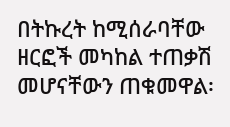በትኩረት ከሚሰራባቸው ዘርፎች መካከል ተጠቃሽ መሆናቸውን ጠቁመዋል፡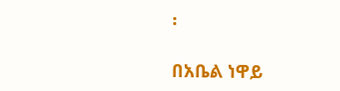፡

በአቤል ነዋይ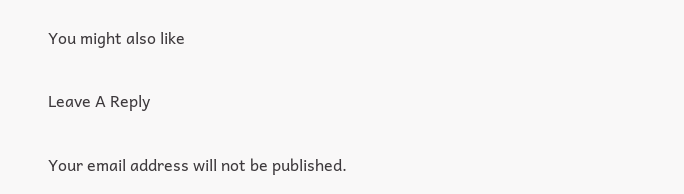You might also like

Leave A Reply

Your email address will not be published.